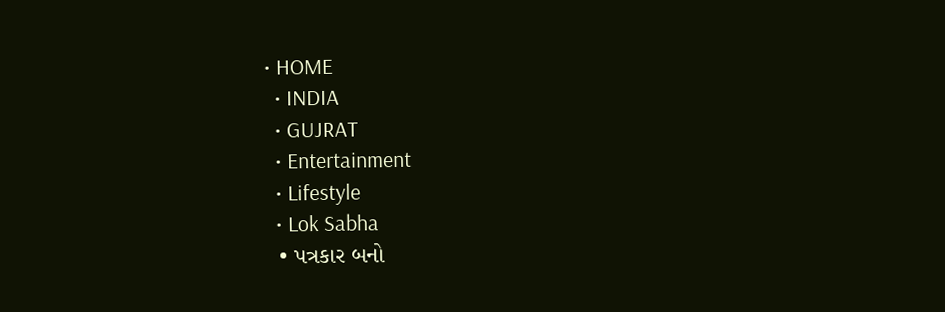• HOME
  • INDIA
  • GUJRAT
  • Entertainment
  • Lifestyle
  • Lok Sabha
  • પત્રકાર બનો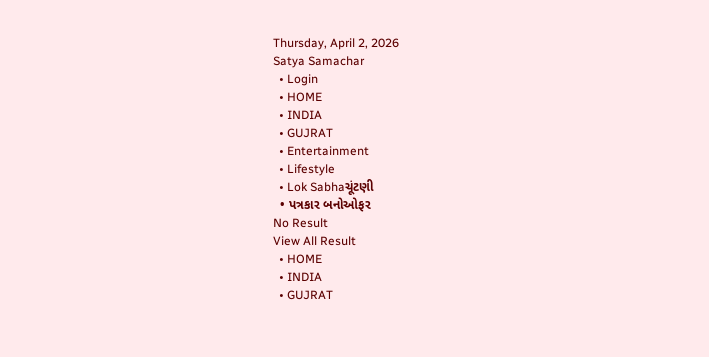Thursday, April 2, 2026
Satya Samachar
  • Login
  • HOME
  • INDIA
  • GUJRAT
  • Entertainment
  • Lifestyle
  • Lok Sabhaચૂંટણી
  • પત્રકાર બનોઓફર
No Result
View All Result
  • HOME
  • INDIA
  • GUJRAT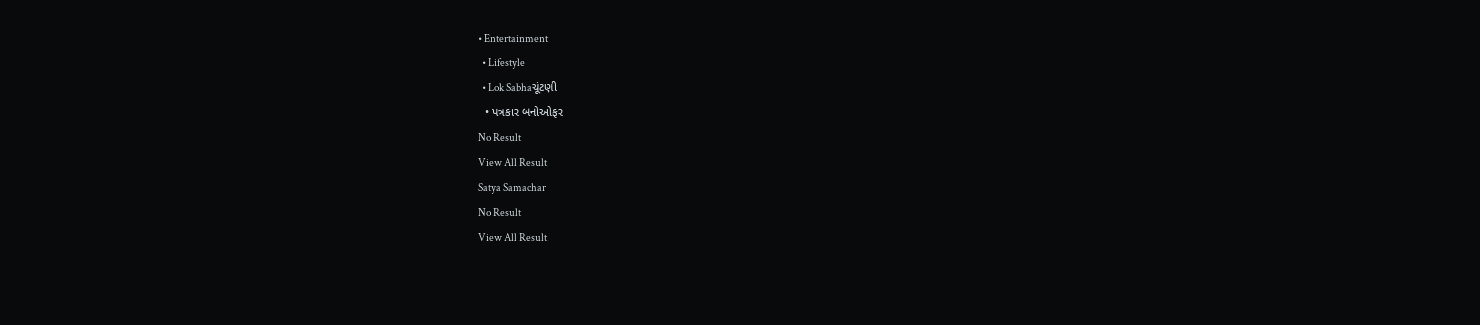• Entertainment
  • Lifestyle
  • Lok Sabhaચૂંટણી
  • પત્રકાર બનોઓફર
No Result
View All Result
Satya Samachar
No Result
View All Result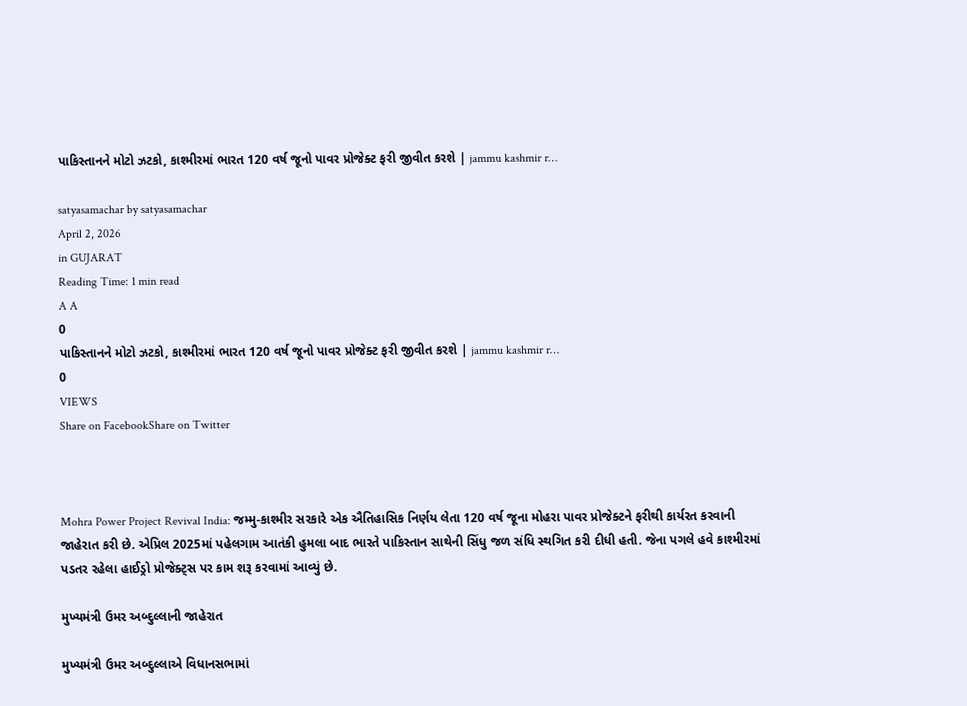પાકિસ્તાનને મોટો ઝટકો, કાશ્મીરમાં ભારત 120 વર્ષ જૂનો પાવર પ્રોજેક્ટ ફરી જીવીત કરશે | jammu kashmir r…

satyasamachar by satyasamachar
April 2, 2026
in GUJARAT
Reading Time: 1 min read
A A
0
પાકિસ્તાનને મોટો ઝટકો, કાશ્મીરમાં ભારત 120 વર્ષ જૂનો પાવર પ્રોજેક્ટ ફરી જીવીત કરશે | jammu kashmir r…
0
VIEWS
Share on FacebookShare on Twitter



Mohra Power Project Revival India: જમ્મુ-કાશ્મીર સરકારે એક ઐતિહાસિક નિર્ણય લેતા 120 વર્ષ જૂના મોહરા પાવર પ્રોજેક્ટને ફરીથી કાર્યરત કરવાની જાહેરાત કરી છે. એપ્રિલ 2025માં પહેલગામ આતંકી હુમલા બાદ ભારતે પાકિસ્તાન સાથેની સિંધુ જળ સંધિ સ્થગિત કરી દીધી હતી. જેના પગલે હવે કાશ્મીરમાં પડતર રહેલા હાઈડ્રો પ્રોજેક્ટ્સ પર કામ શરૂ કરવામાં આવ્યું છે.

મુખ્યમંત્રી ઉમર અબ્દુલ્લાની જાહેરાત

મુખ્યમંત્રી ઉમર અબ્દુલ્લાએ વિધાનસભામાં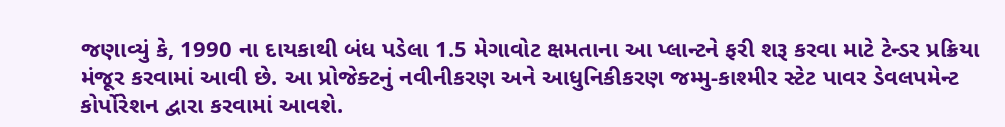જણાવ્યું કે, 1990 ના દાયકાથી બંધ પડેલા 1.5 મેગાવોટ ક્ષમતાના આ પ્લાન્ટને ફરી શરૂ કરવા માટે ટેન્ડર પ્રક્રિયા મંજૂર કરવામાં આવી છે. આ પ્રોજેક્ટનું નવીનીકરણ અને આધુનિકીકરણ જમ્મુ-કાશ્મીર સ્ટેટ પાવર ડેવલપમેન્ટ કોર્પોરેશન દ્વારા કરવામાં આવશે.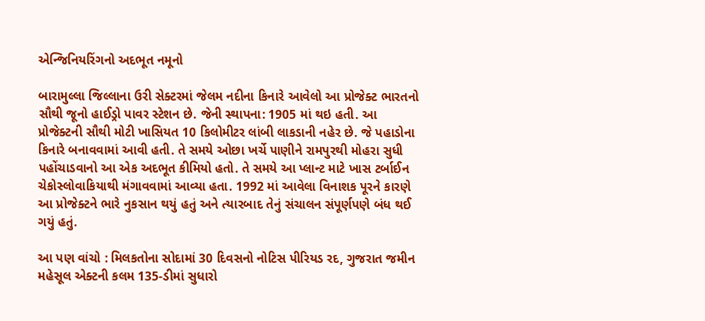એન્જિનિયરિંગનો અદભૂત નમૂનો

બારામુલ્લા જિલ્લાના ઉરી સેક્ટરમાં જેલમ નદીના કિનારે આવેલો આ પ્રોજેક્ટ ભારતનો સૌથી જૂનો હાઈડ્રો પાવર સ્ટેશન છે. જેની સ્થાપના: 1905 માં થઇ હતી. આ પ્રોજેક્ટની સૌથી મોટી ખાસિયત 10 કિલોમીટર લાંબી લાકડાની નહેર છે. જે પહાડોના કિનારે બનાવવામાં આવી હતી. તે સમયે ઓછા ખર્ચે પાણીને રામપુરથી મોહરા સુધી પહોંચાડવાનો આ એક અદભૂત કીમિયો હતો. તે સમયે આ પ્લાન્ટ માટે ખાસ ટર્બાઈન ચેકોસ્લોવાકિયાથી મંગાવવામાં આવ્યા હતા. 1992 માં આવેલા વિનાશક પૂરને કારણે આ પ્રોજેક્ટને ભારે નુકસાન થયું હતું અને ત્યારબાદ તેનું સંચાલન સંપૂર્ણપણે બંધ થઈ ગયું હતું.

આ પણ વાંચો : મિલકતોના સોદામાં 30 દિવસનો નોટિસ પીરિયડ રદ, ગુજરાત જમીન મહેસૂલ એક્ટની કલમ 135-ડીમાં સુધારો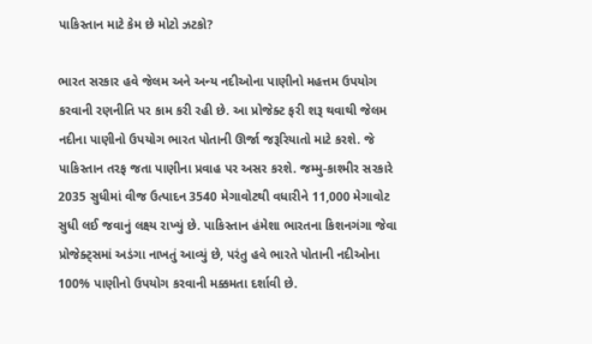પાકિસ્તાન માટે કેમ છે મોટો ઝટકો?

ભારત સરકાર હવે જેલમ અને અન્ય નદીઓના પાણીનો મહત્તમ ઉપયોગ કરવાની રણનીતિ પર કામ કરી રહી છે. આ પ્રોજેક્ટ ફરી શરૂ થવાથી જેલમ નદીના પાણીનો ઉપયોગ ભારત પોતાની ઊર્જા જરૂરિયાતો માટે કરશે. જે પાકિસ્તાન તરફ જતા પાણીના પ્રવાહ પર અસર કરશે. જમ્મુ-કાશ્મીર સરકારે 2035 સુધીમાં વીજ ઉત્પાદન 3540 મેગાવોટથી વધારીને 11,000 મેગાવોટ સુધી લઈ જવાનું લક્ષ્ય રાખ્યું છે. પાકિસ્તાન હંમેશા ભારતના કિશનગંગા જેવા પ્રોજેક્ટ્સમાં અડંગા નાખતું આવ્યું છે, પરંતુ હવે ભારતે પોતાની નદીઓના 100% પાણીનો ઉપયોગ કરવાની મક્કમતા દર્શાવી છે.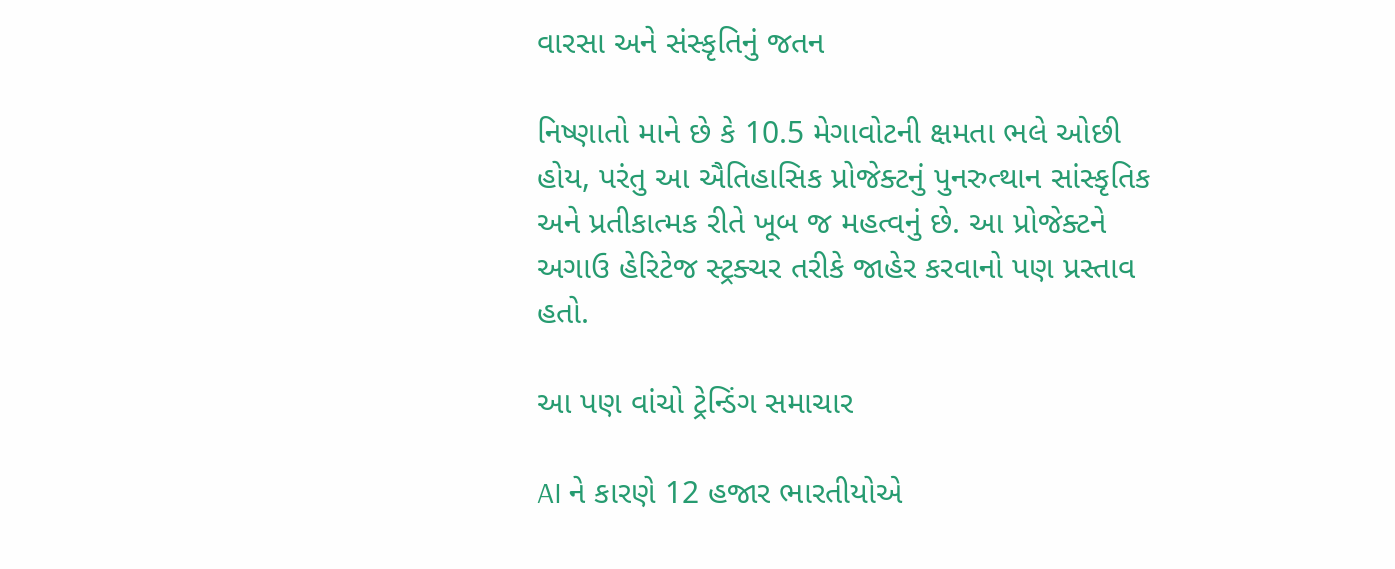વારસા અને સંસ્કૃતિનું જતન

નિષ્ણાતો માને છે કે 10.5 મેગાવોટની ક્ષમતા ભલે ઓછી હોય, પરંતુ આ ઐતિહાસિક પ્રોજેક્ટનું પુનરુત્થાન સાંસ્કૃતિક અને પ્રતીકાત્મક રીતે ખૂબ જ મહત્વનું છે. આ પ્રોજેક્ટને અગાઉ હેરિટેજ સ્ટ્રક્ચર તરીકે જાહેર કરવાનો પણ પ્રસ્તાવ હતો.

આ પણ વાંચો ટ્રેન્ડિંગ સમાચાર

AI ને કારણે 12 હજાર ભારતીયોએ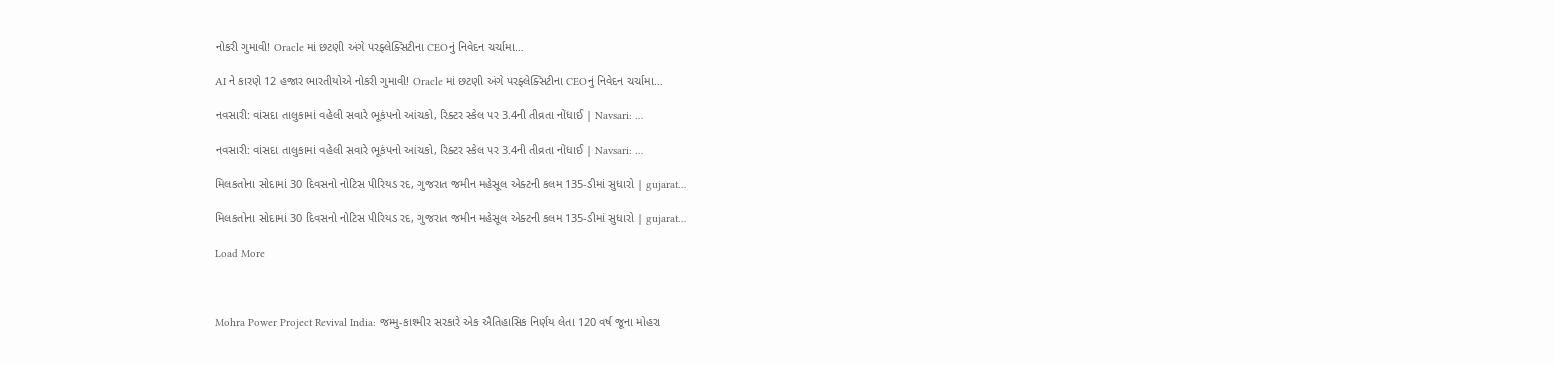નોકરી ગુમાવી! Oracle માં છટણી અંગે પરફ્લેક્સિટીના CEOનું નિવેદન ચર્ચામા…

AI ને કારણે 12 હજાર ભારતીયોએ નોકરી ગુમાવી! Oracle માં છટણી અંગે પરફ્લેક્સિટીના CEOનું નિવેદન ચર્ચામા…

નવસારી: વાંસદા તાલુકામાં વહેલી સવારે ભૂકંપનો આંચકો, રિક્ટર સ્કેલ પર 3.4ની તીવ્રતા નોંધાઈ | Navsari: …

નવસારી: વાંસદા તાલુકામાં વહેલી સવારે ભૂકંપનો આંચકો, રિક્ટર સ્કેલ પર 3.4ની તીવ્રતા નોંધાઈ | Navsari: …

મિલકતોના સોદામાં 30 દિવસનો નોટિસ પીરિયડ રદ, ગુજરાત જમીન મહેસૂલ એક્ટની કલમ 135-ડીમાં સુધારો | gujarat…

મિલકતોના સોદામાં 30 દિવસનો નોટિસ પીરિયડ રદ, ગુજરાત જમીન મહેસૂલ એક્ટની કલમ 135-ડીમાં સુધારો | gujarat…

Load More



Mohra Power Project Revival India: જમ્મુ-કાશ્મીર સરકારે એક ઐતિહાસિક નિર્ણય લેતા 120 વર્ષ જૂના મોહરા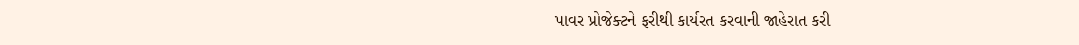પાવર પ્રોજેક્ટને ફરીથી કાર્યરત કરવાની જાહેરાત કરી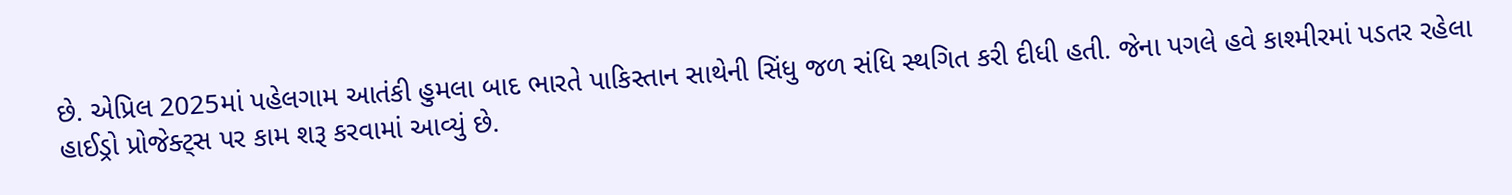છે. એપ્રિલ 2025માં પહેલગામ આતંકી હુમલા બાદ ભારતે પાકિસ્તાન સાથેની સિંધુ જળ સંધિ સ્થગિત કરી દીધી હતી. જેના પગલે હવે કાશ્મીરમાં પડતર રહેલા હાઈડ્રો પ્રોજેક્ટ્સ પર કામ શરૂ કરવામાં આવ્યું છે.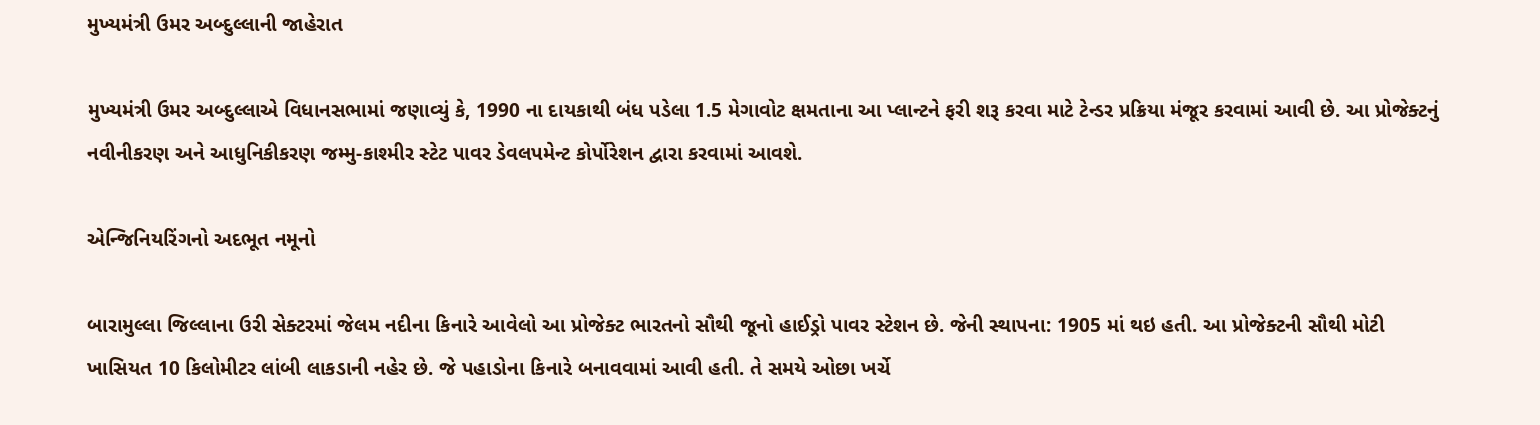મુખ્યમંત્રી ઉમર અબ્દુલ્લાની જાહેરાત

મુખ્યમંત્રી ઉમર અબ્દુલ્લાએ વિધાનસભામાં જણાવ્યું કે, 1990 ના દાયકાથી બંધ પડેલા 1.5 મેગાવોટ ક્ષમતાના આ પ્લાન્ટને ફરી શરૂ કરવા માટે ટેન્ડર પ્રક્રિયા મંજૂર કરવામાં આવી છે. આ પ્રોજેક્ટનું નવીનીકરણ અને આધુનિકીકરણ જમ્મુ-કાશ્મીર સ્ટેટ પાવર ડેવલપમેન્ટ કોર્પોરેશન દ્વારા કરવામાં આવશે.

એન્જિનિયરિંગનો અદભૂત નમૂનો

બારામુલ્લા જિલ્લાના ઉરી સેક્ટરમાં જેલમ નદીના કિનારે આવેલો આ પ્રોજેક્ટ ભારતનો સૌથી જૂનો હાઈડ્રો પાવર સ્ટેશન છે. જેની સ્થાપના: 1905 માં થઇ હતી. આ પ્રોજેક્ટની સૌથી મોટી ખાસિયત 10 કિલોમીટર લાંબી લાકડાની નહેર છે. જે પહાડોના કિનારે બનાવવામાં આવી હતી. તે સમયે ઓછા ખર્ચે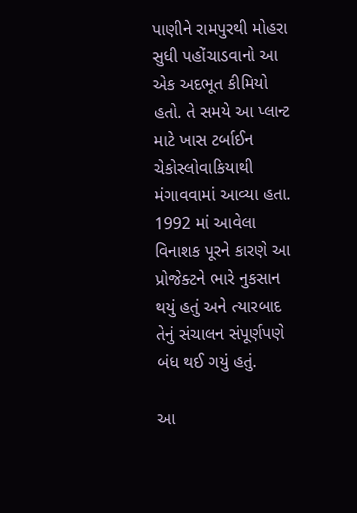પાણીને રામપુરથી મોહરા સુધી પહોંચાડવાનો આ એક અદભૂત કીમિયો હતો. તે સમયે આ પ્લાન્ટ માટે ખાસ ટર્બાઈન ચેકોસ્લોવાકિયાથી મંગાવવામાં આવ્યા હતા. 1992 માં આવેલા વિનાશક પૂરને કારણે આ પ્રોજેક્ટને ભારે નુકસાન થયું હતું અને ત્યારબાદ તેનું સંચાલન સંપૂર્ણપણે બંધ થઈ ગયું હતું.

આ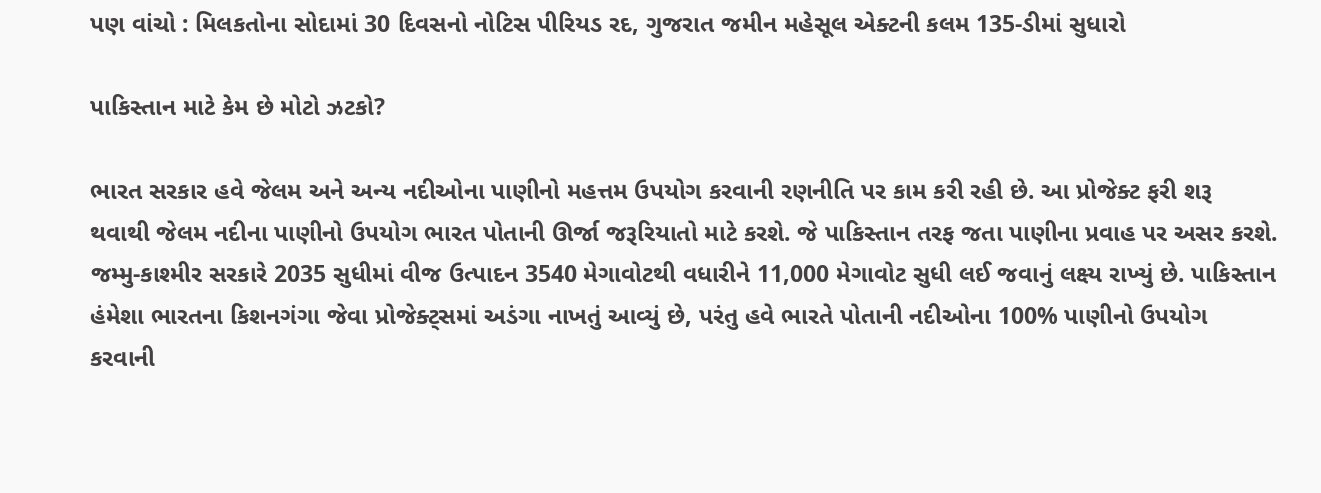પણ વાંચો : મિલકતોના સોદામાં 30 દિવસનો નોટિસ પીરિયડ રદ, ગુજરાત જમીન મહેસૂલ એક્ટની કલમ 135-ડીમાં સુધારો

પાકિસ્તાન માટે કેમ છે મોટો ઝટકો?

ભારત સરકાર હવે જેલમ અને અન્ય નદીઓના પાણીનો મહત્તમ ઉપયોગ કરવાની રણનીતિ પર કામ કરી રહી છે. આ પ્રોજેક્ટ ફરી શરૂ થવાથી જેલમ નદીના પાણીનો ઉપયોગ ભારત પોતાની ઊર્જા જરૂરિયાતો માટે કરશે. જે પાકિસ્તાન તરફ જતા પાણીના પ્રવાહ પર અસર કરશે. જમ્મુ-કાશ્મીર સરકારે 2035 સુધીમાં વીજ ઉત્પાદન 3540 મેગાવોટથી વધારીને 11,000 મેગાવોટ સુધી લઈ જવાનું લક્ષ્ય રાખ્યું છે. પાકિસ્તાન હંમેશા ભારતના કિશનગંગા જેવા પ્રોજેક્ટ્સમાં અડંગા નાખતું આવ્યું છે, પરંતુ હવે ભારતે પોતાની નદીઓના 100% પાણીનો ઉપયોગ કરવાની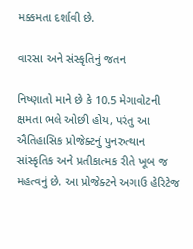મક્કમતા દર્શાવી છે.

વારસા અને સંસ્કૃતિનું જતન

નિષ્ણાતો માને છે કે 10.5 મેગાવોટની ક્ષમતા ભલે ઓછી હોય, પરંતુ આ ઐતિહાસિક પ્રોજેક્ટનું પુનરુત્થાન સાંસ્કૃતિક અને પ્રતીકાત્મક રીતે ખૂબ જ મહત્વનું છે. આ પ્રોજેક્ટને અગાઉ હેરિટેજ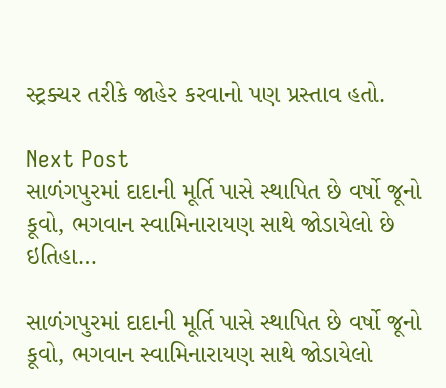સ્ટ્રક્ચર તરીકે જાહેર કરવાનો પણ પ્રસ્તાવ હતો.

Next Post
સાળંગપુરમાં દાદાની મૂર્તિ પાસે સ્થાપિત છે વર્ષો જૂનો કૂવો, ભગવાન સ્વામિનારાયણ સાથે જોડાયેલો છે ઇતિહા…

સાળંગપુરમાં દાદાની મૂર્તિ પાસે સ્થાપિત છે વર્ષો જૂનો કૂવો, ભગવાન સ્વામિનારાયણ સાથે જોડાયેલો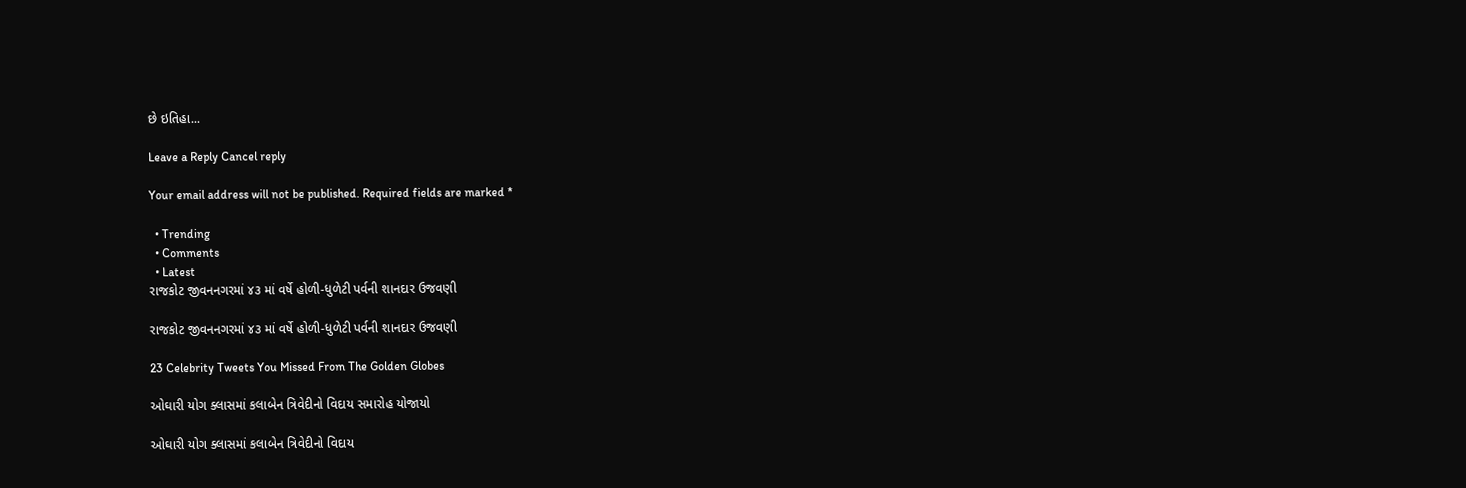છે ઇતિહા...

Leave a Reply Cancel reply

Your email address will not be published. Required fields are marked *

  • Trending
  • Comments
  • Latest
રાજકોટ જીવનનગરમાં ૪૩ માં વર્ષે હોળી-ધુળેટી પર્વની શાનદાર ઉજવણી

રાજકોટ જીવનનગરમાં ૪૩ માં વર્ષે હોળી-ધુળેટી પર્વની શાનદાર ઉજવણી

23 Celebrity Tweets You Missed From The Golden Globes

ઓઘારી યોગ ક્લાસમાં કલાબેન ત્રિવેદીનો વિદાય સમારોહ યોજાયો

ઓઘારી યોગ ક્લાસમાં કલાબેન ત્રિવેદીનો વિદાય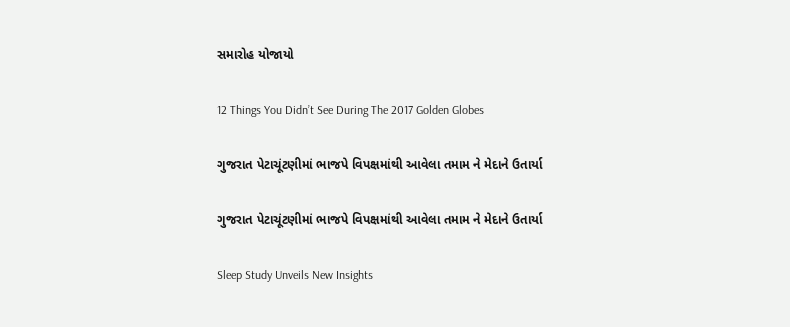સમારોહ યોજાયો

12 Things You Didn’t See During The 2017 Golden Globes

ગુજરાત પેટાચૂંટણીમાં ભાજપે વિપક્ષમાંથી આવેલા તમામ ને મેદાને ઉતાર્યા

ગુજરાત પેટાચૂંટણીમાં ભાજપે વિપક્ષમાંથી આવેલા તમામ ને મેદાને ઉતાર્યા

Sleep Study Unveils New Insights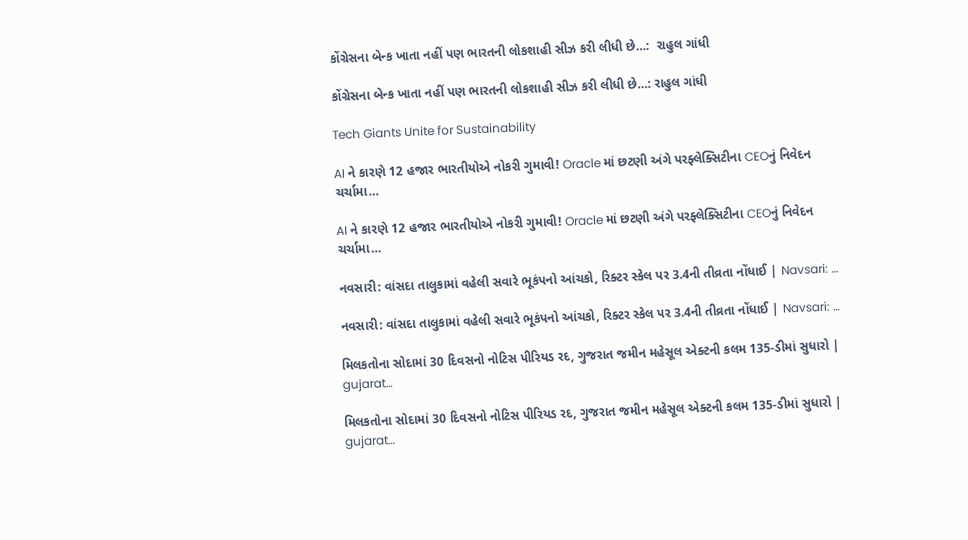કોંગ્રેસના બેન્ક ખાતા નહીં પણ ભારતની લોકશાહી સીઝ કરી લીધી છે…:  રાહુલ ગાંધી

કોંગ્રેસના બેન્ક ખાતા નહીં પણ ભારતની લોકશાહી સીઝ કરી લીધી છે…: રાહુલ ગાંધી

Tech Giants Unite for Sustainability

AI ને કારણે 12 હજાર ભારતીયોએ નોકરી ગુમાવી! Oracle માં છટણી અંગે પરફ્લેક્સિટીના CEOનું નિવેદન ચર્ચામા…

AI ને કારણે 12 હજાર ભારતીયોએ નોકરી ગુમાવી! Oracle માં છટણી અંગે પરફ્લેક્સિટીના CEOનું નિવેદન ચર્ચામા…

નવસારી: વાંસદા તાલુકામાં વહેલી સવારે ભૂકંપનો આંચકો, રિક્ટર સ્કેલ પર 3.4ની તીવ્રતા નોંધાઈ | Navsari: …

નવસારી: વાંસદા તાલુકામાં વહેલી સવારે ભૂકંપનો આંચકો, રિક્ટર સ્કેલ પર 3.4ની તીવ્રતા નોંધાઈ | Navsari: …

મિલકતોના સોદામાં 30 દિવસનો નોટિસ પીરિયડ રદ, ગુજરાત જમીન મહેસૂલ એક્ટની કલમ 135-ડીમાં સુધારો | gujarat…

મિલકતોના સોદામાં 30 દિવસનો નોટિસ પીરિયડ રદ, ગુજરાત જમીન મહેસૂલ એક્ટની કલમ 135-ડીમાં સુધારો | gujarat…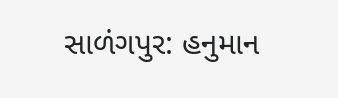સાળંગપુર: હનુમાન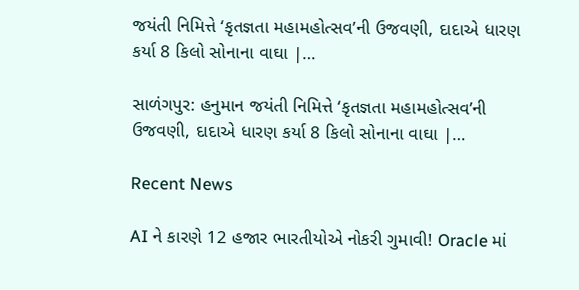જયંતી નિમિત્તે ‘કૃતજ્ઞતા મહામહોત્સવ’ની ઉજવણી, દાદાએ ધારણ કર્યા 8 કિલો સોનાના વાઘા |…

સાળંગપુર: હનુમાન જયંતી નિમિત્તે ‘કૃતજ્ઞતા મહામહોત્સવ’ની ઉજવણી, દાદાએ ધારણ કર્યા 8 કિલો સોનાના વાઘા |…

Recent News

AI ને કારણે 12 હજાર ભારતીયોએ નોકરી ગુમાવી! Oracle માં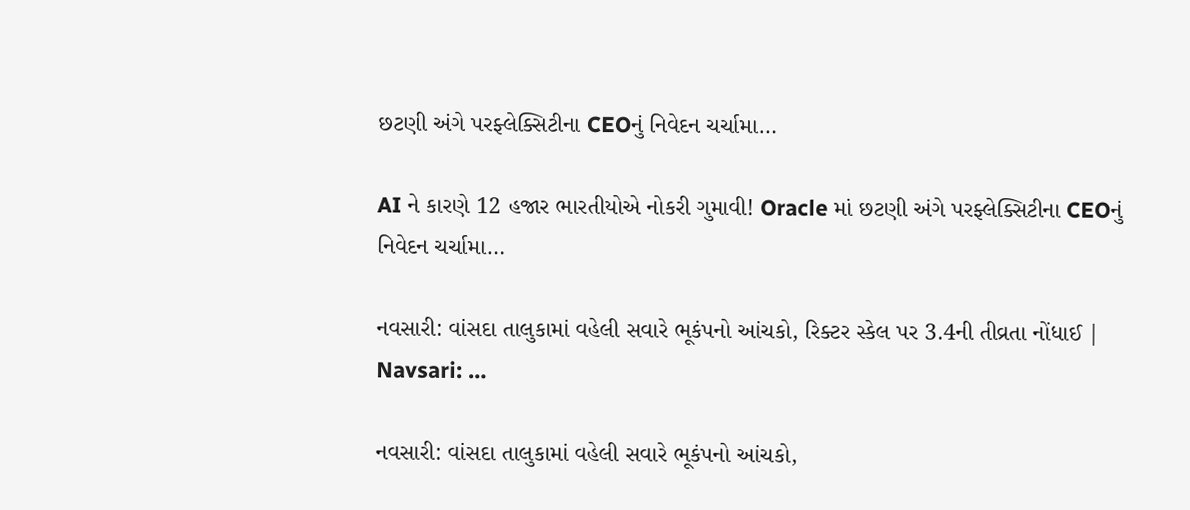છટણી અંગે પરફ્લેક્સિટીના CEOનું નિવેદન ચર્ચામા…

AI ને કારણે 12 હજાર ભારતીયોએ નોકરી ગુમાવી! Oracle માં છટણી અંગે પરફ્લેક્સિટીના CEOનું નિવેદન ચર્ચામા…

નવસારી: વાંસદા તાલુકામાં વહેલી સવારે ભૂકંપનો આંચકો, રિક્ટર સ્કેલ પર 3.4ની તીવ્રતા નોંધાઈ | Navsari: …

નવસારી: વાંસદા તાલુકામાં વહેલી સવારે ભૂકંપનો આંચકો,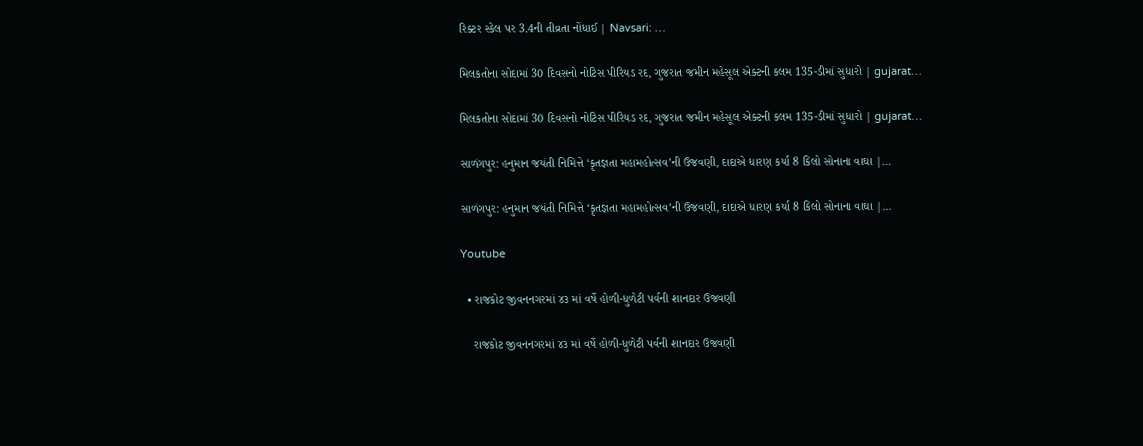રિક્ટર સ્કેલ પર 3.4ની તીવ્રતા નોંધાઈ | Navsari: …

મિલકતોના સોદામાં 30 દિવસનો નોટિસ પીરિયડ રદ, ગુજરાત જમીન મહેસૂલ એક્ટની કલમ 135-ડીમાં સુધારો | gujarat…

મિલકતોના સોદામાં 30 દિવસનો નોટિસ પીરિયડ રદ, ગુજરાત જમીન મહેસૂલ એક્ટની કલમ 135-ડીમાં સુધારો | gujarat…

સાળંગપુર: હનુમાન જયંતી નિમિત્તે ‘કૃતજ્ઞતા મહામહોત્સવ’ની ઉજવણી, દાદાએ ધારણ કર્યા 8 કિલો સોનાના વાઘા |…

સાળંગપુર: હનુમાન જયંતી નિમિત્તે ‘કૃતજ્ઞતા મહામહોત્સવ’ની ઉજવણી, દાદાએ ધારણ કર્યા 8 કિલો સોનાના વાઘા |…

Youtube

  • રાજકોટ જીવનનગરમાં ૪૩ માં વર્ષે હોળી-ધુળેટી પર્વની શાનદાર ઉજવણી

    રાજકોટ જીવનનગરમાં ૪૩ માં વર્ષે હોળી-ધુળેટી પર્વની શાનદાર ઉજવણી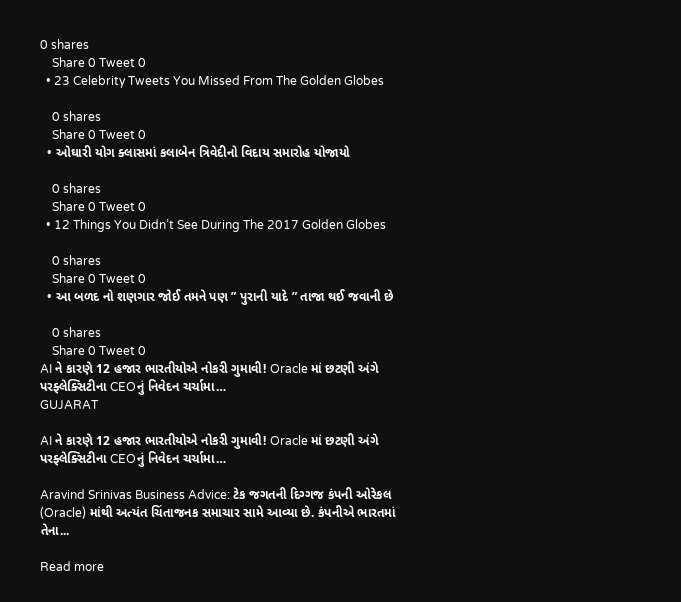0 shares
    Share 0 Tweet 0
  • 23 Celebrity Tweets You Missed From The Golden Globes

    0 shares
    Share 0 Tweet 0
  • ઓઘારી યોગ ક્લાસમાં કલાબેન ત્રિવેદીનો વિદાય સમારોહ યોજાયો

    0 shares
    Share 0 Tweet 0
  • 12 Things You Didn’t See During The 2017 Golden Globes

    0 shares
    Share 0 Tweet 0
  • આ બળદ નો શણગાર જોઈ તમને પણ ” પુરાની યાદે ” તાજા થઈ જવાની છે

    0 shares
    Share 0 Tweet 0
AI ને કારણે 12 હજાર ભારતીયોએ નોકરી ગુમાવી! Oracle માં છટણી અંગે પરફ્લેક્સિટીના CEOનું નિવેદન ચર્ચામા…
GUJARAT

AI ને કારણે 12 હજાર ભારતીયોએ નોકરી ગુમાવી! Oracle માં છટણી અંગે પરફ્લેક્સિટીના CEOનું નિવેદન ચર્ચામા…

Aravind Srinivas Business Advice: ટેક જગતની દિગ્ગજ કંપની ઓરેકલ (Oracle) માંથી અત્યંત ચિંતાજનક સમાચાર સામે આવ્યા છે. કંપનીએ ભારતમાં તેના...

Read more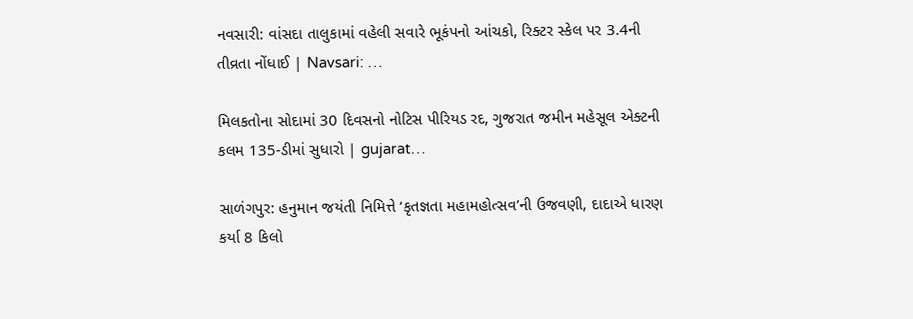નવસારી: વાંસદા તાલુકામાં વહેલી સવારે ભૂકંપનો આંચકો, રિક્ટર સ્કેલ પર 3.4ની તીવ્રતા નોંધાઈ | Navsari: …

મિલકતોના સોદામાં 30 દિવસનો નોટિસ પીરિયડ રદ, ગુજરાત જમીન મહેસૂલ એક્ટની કલમ 135-ડીમાં સુધારો | gujarat…

સાળંગપુર: હનુમાન જયંતી નિમિત્તે ‘કૃતજ્ઞતા મહામહોત્સવ’ની ઉજવણી, દાદાએ ધારણ કર્યા 8 કિલો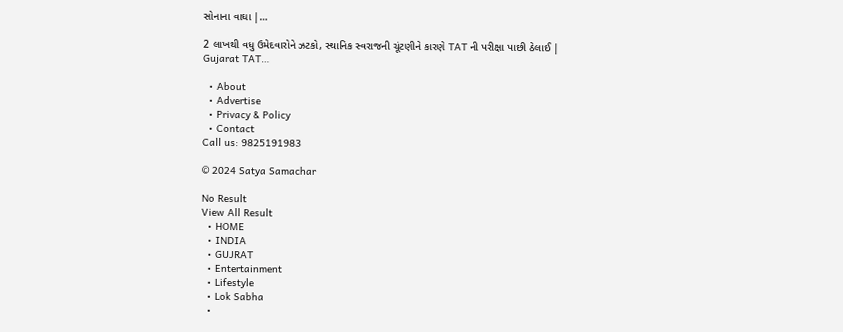સોનાના વાઘા |…

2 લાખથી વધુ ઉમેદવારોને ઝટકો, સ્થાનિક સ્વરાજની ચૂંટણીને કારણે TAT ની પરીક્ષા પાછી ઠેલાઈ | Gujarat TAT…

  • About
  • Advertise
  • Privacy & Policy
  • Contact
Call us: 9825191983

© 2024 Satya Samachar

No Result
View All Result
  • HOME
  • INDIA
  • GUJRAT
  • Entertainment
  • Lifestyle
  • Lok Sabha
  •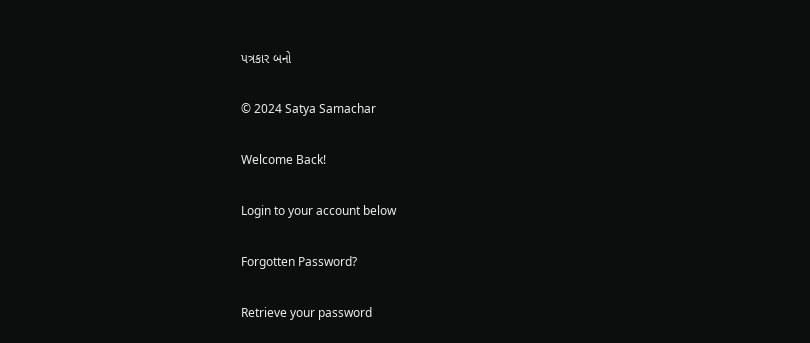પત્રકાર બનો

© 2024 Satya Samachar

Welcome Back!

Login to your account below

Forgotten Password?

Retrieve your password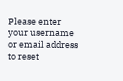Please enter your username or email address to reset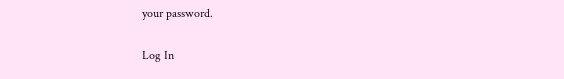your password.

Log In